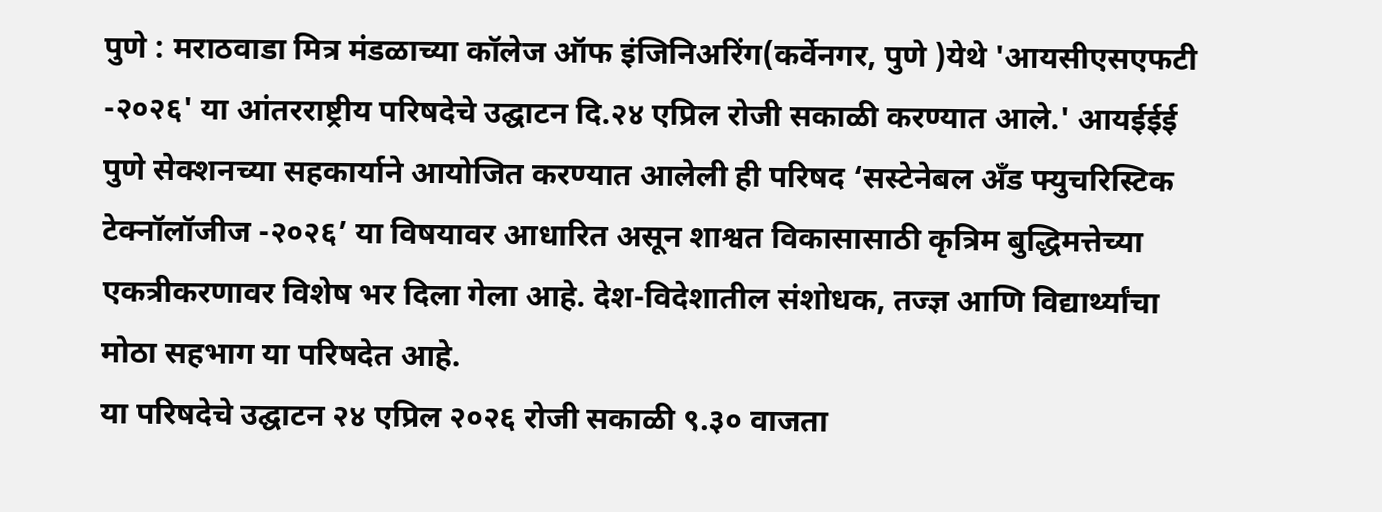पुणे : मराठवाडा मित्र मंडळाच्या कॉलेज ऑफ इंजिनिअरिंग(कर्वेनगर, पुणे )येथे 'आयसीएसएफटी -२०२६' या आंतरराष्ट्रीय परिषदेचे उद्घाटन दि.२४ एप्रिल रोजी सकाळी करण्यात आले.' आयईईई पुणे सेक्शनच्या सहकार्याने आयोजित करण्यात आलेली ही परिषद ‘सस्टेनेबल अँड फ्युचरिस्टिक टेक्नॉलॉजीज -२०२६’ या विषयावर आधारित असून शाश्वत विकासासाठी कृत्रिम बुद्धिमत्तेच्या एकत्रीकरणावर विशेष भर दिला गेला आहे. देश-विदेशातील संशोधक, तज्ज्ञ आणि विद्यार्थ्यांचा मोठा सहभाग या परिषदेत आहे.
या परिषदेचे उद्घाटन २४ एप्रिल २०२६ रोजी सकाळी ९.३० वाजता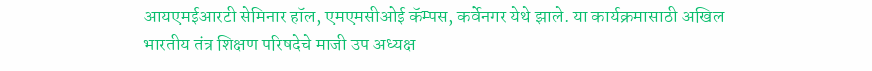आयएमईआरटी सेमिनार हॉल, एमएमसीओई कॅम्पस, कर्वेनगर येथे झाले. या कार्यक्रमासाठी अखिल भारतीय तंत्र शिक्षण परिषदेचे माजी उप अध्यक्ष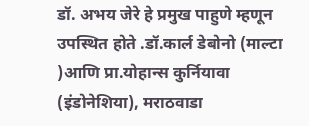डॉ. अभय जेरे हे प्रमुख पाहुणे म्हणून उपस्थित होते .डॉ.कार्ल डेबोनो (माल्टा )आणि प्रा.योहान्स कुर्नियावा (इंडोनेशिया), मराठवाडा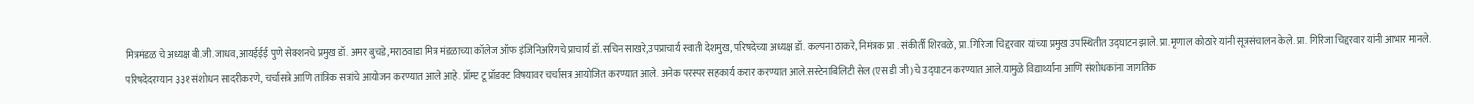मित्रमंडळ चे अध्यक्ष बी.जी.जाधव,आयईईई पुणे सेक्शनचे प्रमुख डॉ. अमर बुचडे,मराठवाडा मित्र मंडळाच्या कॉलेज ऑफ इंजिनिअरिंगचे प्राचार्य डॉ.सचिन साखरे,उपप्राचार्य स्वाती देशमुख, परिषदेच्या अध्यक्ष डॉ. कल्पना ठाकरे, निमंत्रक प्रा . संकीर्ती शिरवळे, प्रा.गिरिजा चिद्दरवार यांच्या प्रमुख उपस्थितीत उद्घाटन झाले. प्रा.मृणाल कोठारे यांनी सूत्रसंचालन केले. प्रा. गिरिजा चिद्दरवार यांनी आभार मानले.
परिषदेदरम्यान ३३१ संशोधन सादरीकरणे, चर्चासत्रे आणि तांत्रिक सत्रांचे आयोजन करण्यात आले आहे. प्रॉम्प्ट टू प्रॉडक्ट विषयावर चर्चासत्र आयोजित करण्यात आले. अनेक परस्पर सहकार्य करार करण्यात आले.सस्टेनाबिलिटी सेल (एस डी जी)चे उद्घाटन करण्यात आले.यामुळे विद्यार्थ्यांना आणि संशोधकांना जागतिक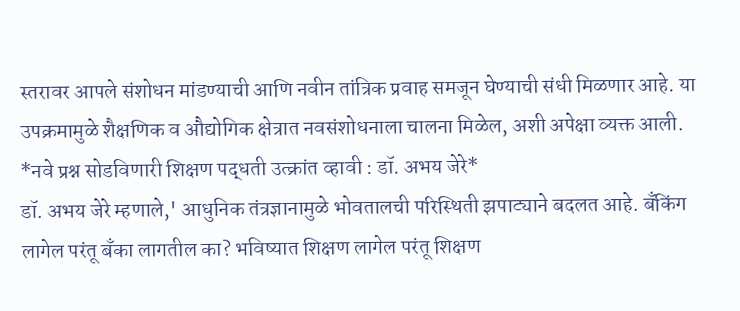स्तरावर आपले संशोधन मांडण्याची आणि नवीन तांत्रिक प्रवाह समजून घेण्याची संधी मिळणार आहे. या उपक्रमामुळे शैक्षणिक व औद्योगिक क्षेत्रात नवसंशोधनाला चालना मिळेल, अशी अपेक्षा व्यक्त आली.
*नवे प्रश्न सोडविणारी शिक्षण पद्धती उत्क्रांत व्हावी : डॉ. अभय जेरे*
डॉ. अभय जेरे म्हणाले,' आधुनिक तंत्रज्ञानामुळे भोवतालची परिस्थिती झपाट्याने बदलत आहे. बँकिंग लागेल परंतू बँका लागतील का? भविष्यात शिक्षण लागेल परंतू शिक्षण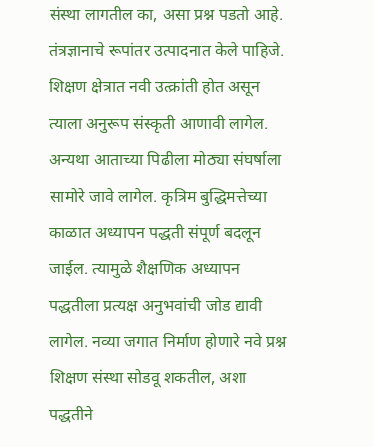संस्था लागतील का, असा प्रश्न पडतो आहे. तंत्रज्ञानाचे रूपांतर उत्पादनात केले पाहिजे. शिक्षण क्षेत्रात नवी उत्क्रांती होत असून त्याला अनुरूप संस्कृती आणावी लागेल. अन्यथा आताच्या पिढीला मोठ्या संघर्षाला सामोरे जावे लागेल. कृत्रिम बुद्धिमत्तेच्या काळात अध्यापन पद्धती संपूर्ण बदलून जाईल. त्यामुळे शैक्षणिक अध्यापन पद्धतीला प्रत्यक्ष अनुभवांची जोड द्यावी लागेल. नव्या जगात निर्माण होणारे नवे प्रश्न शिक्षण संस्था सोडवू शकतील, अशा पद्धतीने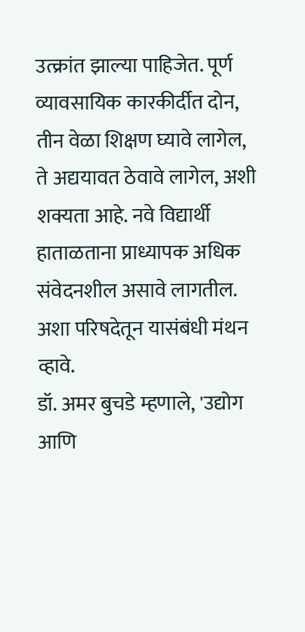उत्क्रांत झाल्या पाहिजेत. पूर्ण व्यावसायिक कारकीर्दीत दोन, तीन वेळा शिक्षण घ्यावे लागेल, ते अद्ययावत ठेवावे लागेल, अशी शक्यता आहे. नवे विद्यार्थी हाताळताना प्राध्यापक अधिक संवेदनशील असावे लागतील. अशा परिषदेतून यासंबंधी मंथन व्हावे.
डॉ. अमर बुचडे म्हणाले, 'उद्योग आणि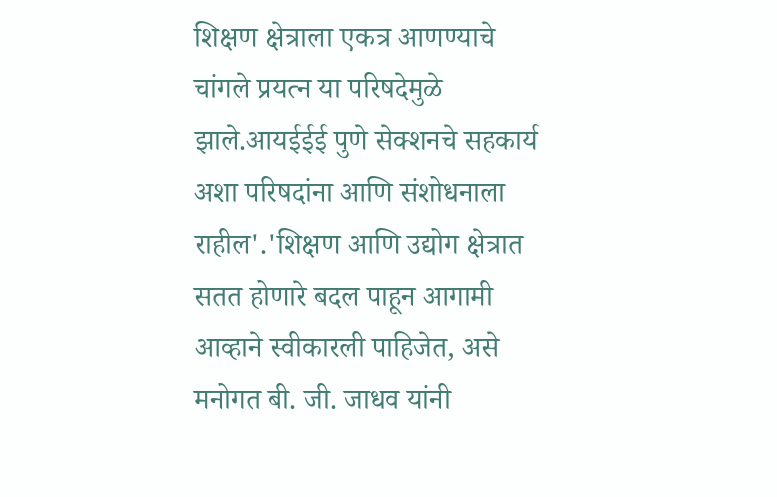शिक्षण क्षेत्राला एकत्र आणण्याचे चांगले प्रयत्न या परिषदेमुळे झाले.आयईईई पुणे सेक्शनचे सहकार्य अशा परिषदांना आणि संशोधनाला राहील'.'शिक्षण आणि उद्योग क्षेत्रात सतत होणारे बदल पाहून आगामी आव्हाने स्वीकारली पाहिजेत, असे मनोगत बी. जी. जाधव यांनी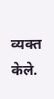व्यक्त केले.